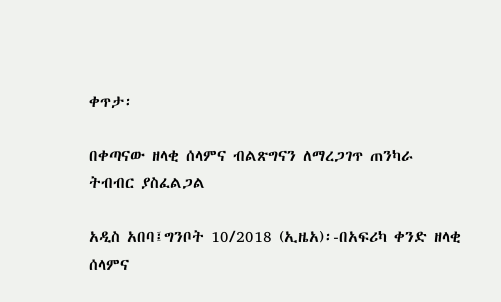ቀጥታ፡

በቀጣናው ዘላቂ ሰላምና ብልጽግናን ለማረጋገጥ ጠንካራ ትብብር ያስፈልጋል

አዲስ አበባ፤ግንቦት 10/2018 (ኢዜአ)፡-በአፍሪካ ቀንድ ዘላቂ ሰላምና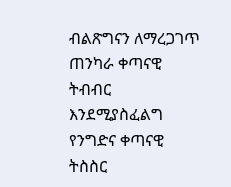ብልጽግናን ለማረጋገጥ ጠንካራ ቀጣናዊ ትብብር እንደሚያስፈልግ የንግድና ቀጣናዊ ትስስር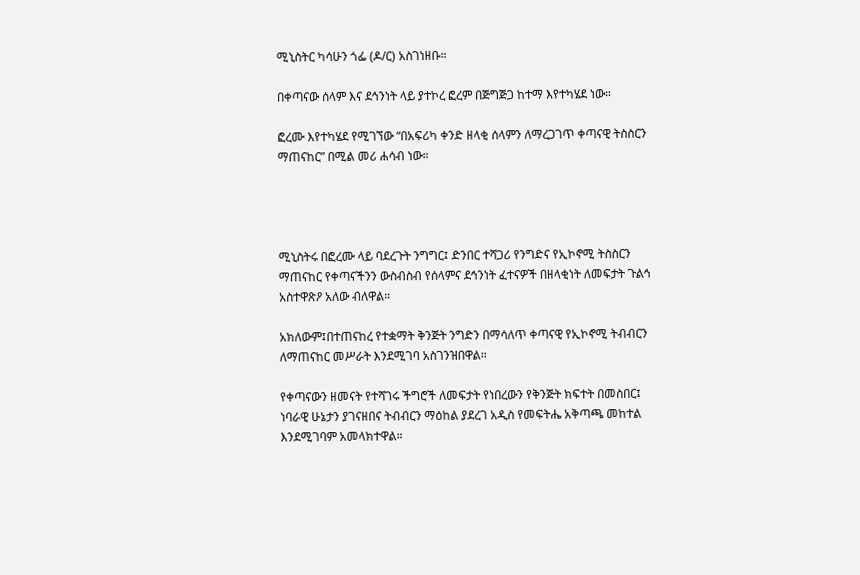ሚኒስትር ካሳሁን ጎፌ (ዶ/ር) አስገነዘቡ።

በቀጣናው ሰላም እና ደኅንነት ላይ ያተኮረ ፎረም በጅግጅጋ ከተማ እየተካሄደ ነው።

ፎረሙ እየተካሄደ የሚገኘው “በአፍሪካ ቀንድ ዘላቂ ሰላምን ለማረጋገጥ ቀጣናዊ ትስስርን ማጠናከር” በሚል መሪ ሐሳብ ነው።




ሚኒስትሩ በፎረሙ ላይ ባደረጉት ንግግር፤ ድንበር ተሻጋሪ የንግድና የኢኮኖሚ ትስስርን ማጠናከር የቀጣናችንን ውስብስብ የሰላምና ደኅንነት ፈተናዎች በዘላቂነት ለመፍታት ጉልኅ አስተዋጽዖ አለው ብለዋል።

አክለውም፤በተጠናከረ የተቋማት ቅንጅት ንግድን በማሳለጥ ቀጣናዊ የኢኮኖሚ ትብብርን ለማጠናከር መሥራት እንደሚገባ አስገንዝበዋል።

የቀጣናውን ዘመናት የተሻገሩ ችግሮች ለመፍታት የነበረውን የቅንጅት ክፍተት በመስበር፤ ነባራዊ ሁኔታን ያገናዘበና ትብብርን ማዕከል ያደረገ አዲስ የመፍትሔ አቅጣጫ መከተል እንደሚገባም አመላክተዋል።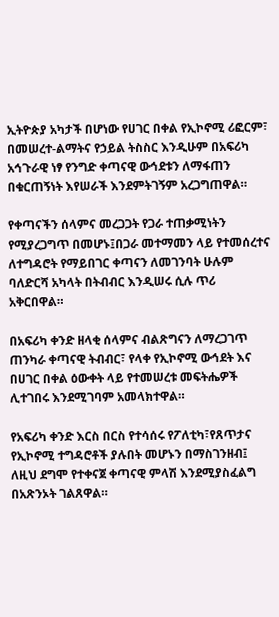ኢትዮጵያ አካታች በሆነው የሀገር በቀል የኢኮኖሚ ሪፎርም፣ በመሠረተ-ልማትና የኃይል ትስስር እንዲሁም በአፍሪካ አኅጉራዊ ነፃ የንግድ ቀጣናዊ ውኅደቱን ለማፋጠን በቁርጠኝነት እየሠራች እንደምትገኝም አረጋግጠዋል።

የቀጣናችን ሰላምና መረጋጋት የጋራ ተጠቃሚነትን የሚያረጋግጥ በመሆኑ፤በጋራ መተማመን ላይ የተመሰረተና ለተግዳሮት የማይበገር ቀጣናን ለመገንባት ሁሉም ባለድርሻ አካላት በትብብር እንዲሠሩ ሲሉ ጥሪ አቅርበዋል።

በአፍሪካ ቀንድ ዘላቂ ሰላምና ብልጽግናን ለማረጋገጥ ጠንካራ ቀጣናዊ ትብብር፣ የላቀ የኢኮኖሚ ውኅደት እና በሀገር በቀል ዕውቀት ላይ የተመሠረቱ መፍትሔዎች ሊተገበሩ እንደሚገባም አመላክተዋል።

የአፍሪካ ቀንድ እርስ በርስ የተሳሰሩ የፖለቲካ፣የጸጥታና የኢኮኖሚ ተግዳሮቶች ያሉበት መሆኑን በማስገንዘብ፤ ለዚህ ደግሞ የተቀናጀ ቀጣናዊ ምላሽ እንደሚያስፈልግ በአጽንኦት ገልጸዋል።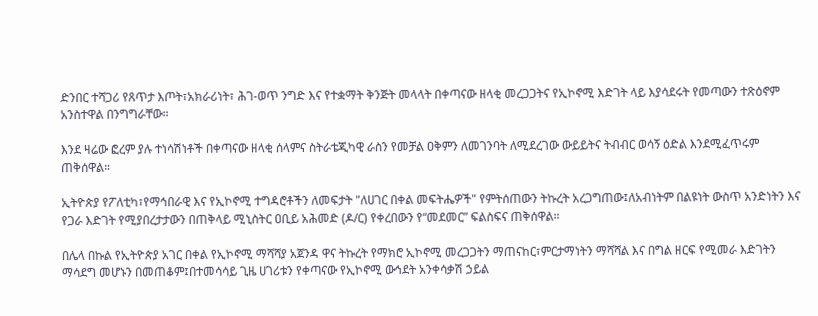ድንበር ተሻጋሪ የጸጥታ እጦት፣አክራሪነት፣ ሕገ-ወጥ ንግድ እና የተቋማት ቅንጅት መላላት በቀጣናው ዘላቂ መረጋጋትና የኢኮኖሚ እድገት ላይ እያሳደሩት የመጣውን ተጽዕኖም አንስተዋል በንግግራቸው።

እንደ ዛሬው ፎረም ያሉ ተነሳሽነቶች በቀጣናው ዘላቂ ሰላምና ስትራቴጂካዊ ራስን የመቻል ዐቅምን ለመገንባት ለሚደረገው ውይይትና ትብብር ወሳኝ ዕድል እንደሚፈጥሩም ጠቅሰዋል።

ኢትዮጵያ የፖለቲካ፣የማኅበራዊ እና የኢኮኖሚ ተግዳሮቶችን ለመፍታት "ለሀገር በቀል መፍትሔዎች" የምትሰጠውን ትኩረት አረጋግጠው፤ለአብነትም በልዩነት ውስጥ አንድነትን እና የጋራ እድገት የሚያበረታታውን በጠቅላይ ሚኒስትር ዐቢይ አሕመድ (ዶ/ር) የቀረበውን የ“መደመር” ፍልስፍና ጠቅሰዋል።

በሌላ በኩል የኢትዮጵያ አገር በቀል የኢኮኖሚ ማሻሻያ አጀንዳ ዋና ትኩረት የማክሮ ኢኮኖሚ መረጋጋትን ማጠናከር፣ምርታማነትን ማሻሻል እና በግል ዘርፍ የሚመራ እድገትን ማሳደግ መሆኑን በመጠቆም፤በተመሳሳይ ጊዜ ሀገሪቱን የቀጣናው የኢኮኖሚ ውኅደት አንቀሳቃሽ ኃይል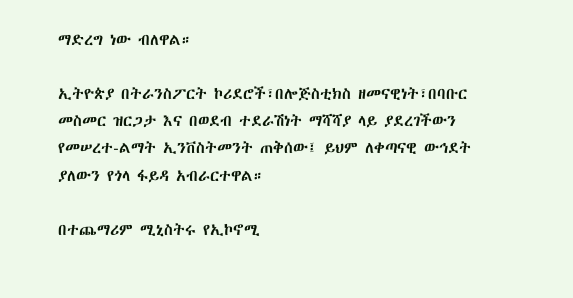ማድረግ ነው ብለዋል።

ኢትዮጵያ በትራንስፖርት ኮሪደሮች፣በሎጅስቲክስ ዘመናዊነት፣በባቡር መስመር ዝርጋታ እና በወደብ ተደራሽነት ማሻሻያ ላይ ያደረገችውን የመሠረተ-ልማት ኢንቨስትመንት ጠቅሰው፤ ይህም ለቀጣናዊ ውኅደት ያለውን የጎላ ፋይዳ አብራርተዋል።

በተጨማሪም ሚኒስትሩ የኢኮኖሚ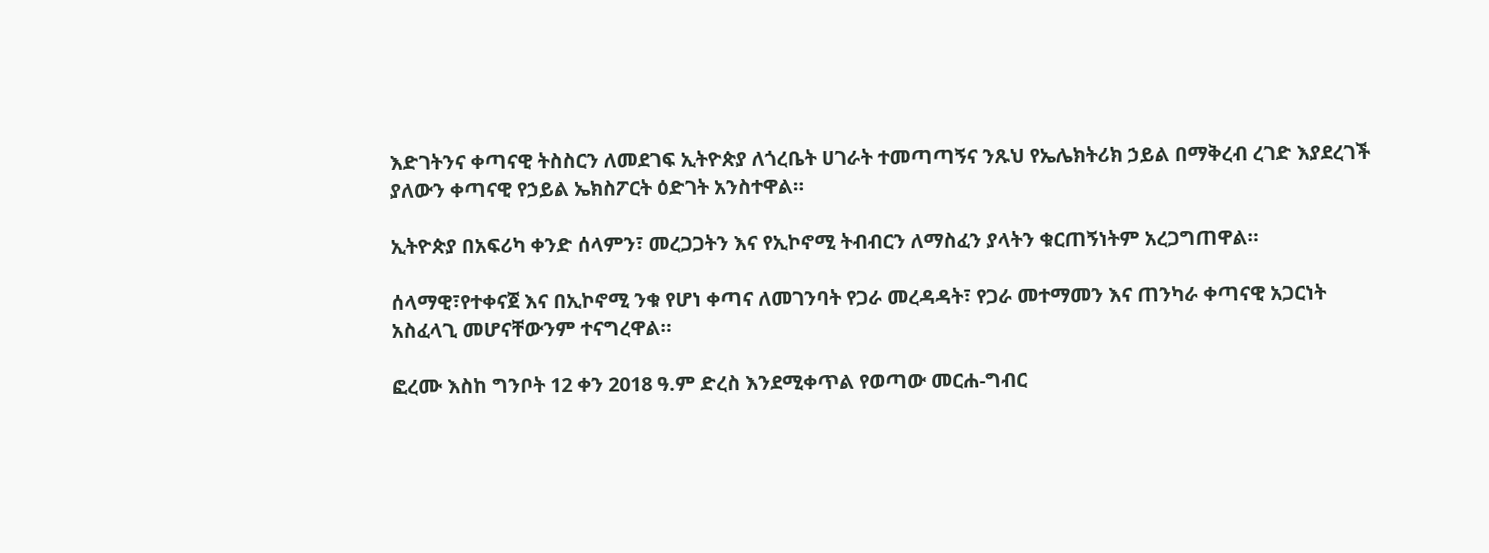እድገትንና ቀጣናዊ ትስስርን ለመደገፍ ኢትዮጵያ ለጎረቤት ሀገራት ተመጣጣኝና ንጹህ የኤሌክትሪክ ኃይል በማቅረብ ረገድ እያደረገች ያለውን ቀጣናዊ የኃይል ኤክስፖርት ዕድገት አንስተዋል።

ኢትዮጵያ በአፍሪካ ቀንድ ሰላምን፣ መረጋጋትን እና የኢኮኖሚ ትብብርን ለማስፈን ያላትን ቁርጠኝነትም አረጋግጠዋል።

ሰላማዊ፣የተቀናጀ እና በኢኮኖሚ ንቁ የሆነ ቀጣና ለመገንባት የጋራ መረዳዳት፣ የጋራ መተማመን እና ጠንካራ ቀጣናዊ አጋርነት አስፈላጊ መሆናቸውንም ተናግረዋል።

ፎረሙ እስከ ግንቦት 12 ቀን 2018 ዓ.ም ድረስ እንደሚቀጥል የወጣው መርሐ-ግብር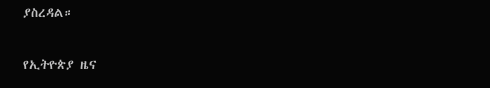ያስረዳል።

የኢትዮጵያ ዜና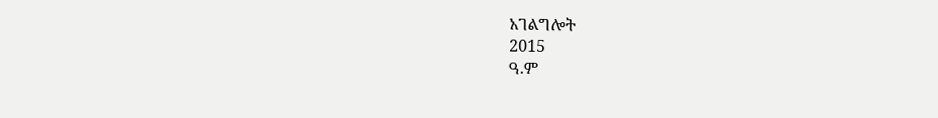አገልግሎት
2015
ዓ.ም